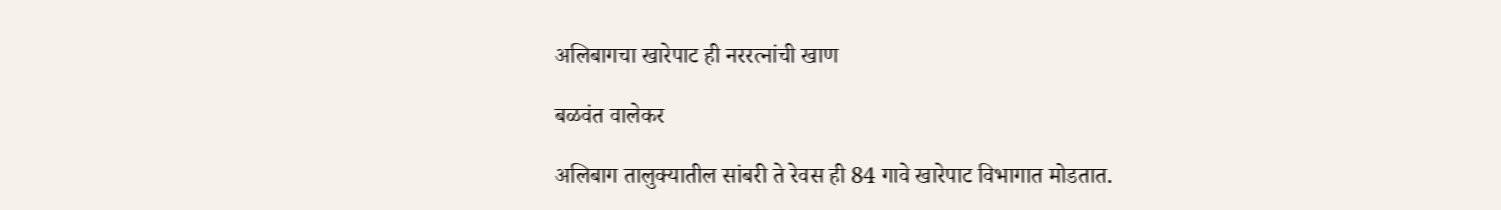अलिबागचा खारेपाट ही नररत्नांची खाण

बळवंत वालेकर

अलिबाग तालुक्यातील सांबरी ते रेवस ही 84 गावे खारेपाट विभागात मोडतात.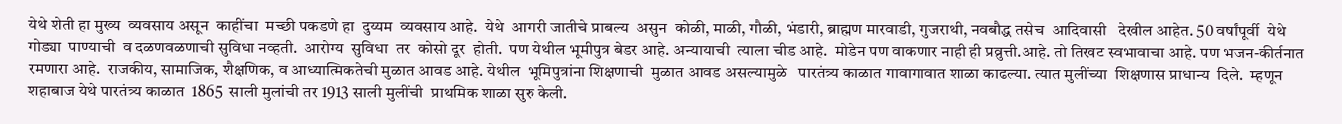येथे शेती हा मुख्य  व्यवसाय असून  काहींचा  मच्छी पकडणे हा  दुय्यम  व्यवसाय आहे.  येथे  आगरी जातीचे प्राबल्य  असुन  कोळी, माळी, गौळी, भंडारी, ब्राह्मण मारवाडी, गुजराथी, नवबौद्ध तसेच  आदिवासी   देखील आहेत. 50 वर्षांपूर्वी  येथे  गोड्या  पाण्याची  व दळणवळणाची सुविधा नव्हती.  आरोग्य  सुविधा  तर  कोसो दूर  होती.  पण येथील भूमीपुत्र बेडर आहे. अन्यायाची  त्याला चीड आहे.  मोडेन पण वाकणार नाही ही प्रव्रुत्ती.आहे. तो तिखट स्वभावाचा आहे. पण भजन-कीर्तनात रमणारा आहे.  राजकीय, सामाजिक, शैक्षणिक, व आध्यात्मिकतेची मुळात आवड आहे. येथील  भूमिपुत्रांना शिक्षणाची  मुळात आवड असल्यामुळे   पारतंत्र्य काळात गावागावात शाळा काढल्या. त्यात मुलींच्या  शिक्षणास प्राधान्य  दिले.  म्हणून शहाबाज येथे पारतंत्र्य काळात  1865  साली मुलांची तर 1913 साली मुलींची  प्राथमिक शाळा सुरु केली.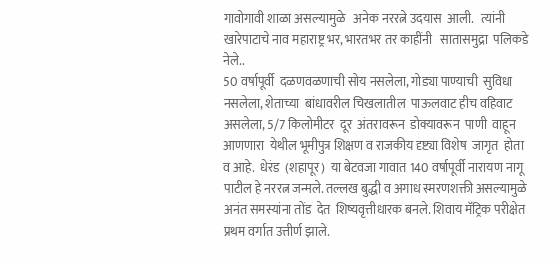गावोगावी शाळा असल्यामुळे   अनेक नररत्ने उदयास  आली.   त्यांनी  खारेपाटाचे नाव महाराष्ट्र भर, भारतभर तर काहींनी   सातासमुद्रा  पलिकडे  नेले..
50 वर्षापूर्वी  दळणवळणाची सोय नसलेला, गोड्या पाण्याची  सुविधा  नसलेला, शेताच्या  बांधावरील चिखलातील  पाऊलवाट हीच वहिवाट असलेला, 5/7 किलोमीटर  दूर  अंतरावरून  डोक्यावरून  पाणी  वाहून  आणणारा  येथील भूमीपुत्र शिक्षण व राजकीय दृष्ट्या विशेष  जागृत  होता  व आहे.  धेरंड  (शहापूर)  या बेटवजा गावात 140 वर्षापूर्वी नारायण नागू पाटील हे नररत्न जन्मले. तल्लख बुद्धी व अगाध स्मरणशक्ती असल्यामुळे अनंत समस्यांना तोंड  देत  शिष्यवृत्तीधारक बनले. शिवाय मॅट्रिक परीक्षेत  प्रथम वर्गात उत्तीर्ण झाले.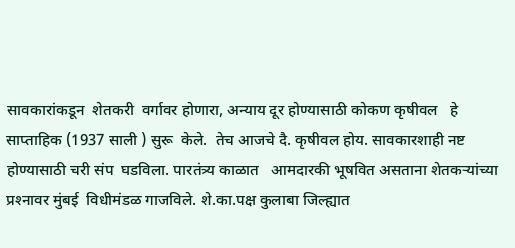सावकारांकडून  शेतकरी  वर्गावर होणारा, अन्याय दूर होण्यासाठी कोकण कृषीवल   हे साप्ताहिक (1937 साली ) सुरू  केले.  तेच आजचे दै. कृषीवल होय. सावकारशाही नष्ट होण्यासाठी चरी संप  घडविला. पारतंत्र्य काळात   आमदारकी भूषवित असताना शेतकर्‍यांच्या प्रश्‍नावर मुंबई  विधीमंडळ गाजविले. शे.का.पक्ष कुलाबा जिल्ह्यात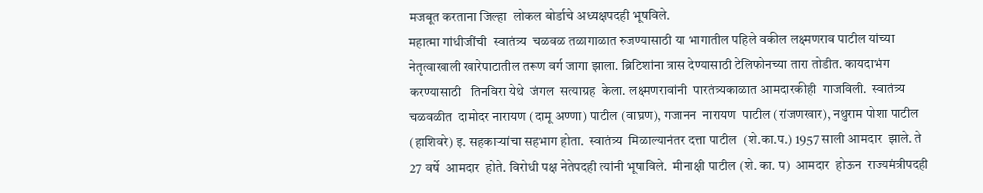मजबूत करताना जिल्हा  लोकल बोर्डाचे अध्यक्षपदही भूषविले.
महात्मा गांधीजींची  स्वातंत्र्य  चळवळ तळागाळात रुजण्यासाठी या भागातील पहिले वकील लक्ष्मणराव पाटील यांच्या नेतृत्वाखाली खारेपाटातील तरूण वर्ग जागा झाला. ब्रिटिशांना त्रास देण्यासाठी टेलिफोनच्या तारा तोडीत. कायदाभंग करण्यासाठी   तिनविरा येथे  जंगल  सत्याग्रह  केला. लक्ष्मणरावांनी  पारतंत्र्यकाळात आमदारकीही  गाजविली.  स्वातंत्र्य चळवळीत  दामोदर नारायण (दामू अण्णा) पाटील (वाघ्रण), गजानन  नारायण  पाटील (रांजणखार), नथुराम पोशा पाटील (हाशिवरे) इ. सहकार्‍यांचा सहभाग होता.  स्वातंत्र्य  मिळाल्यानंतर दत्ता पाटील  (शे.का.प.) 1957 साली आमदार  झाले. ते 27 वर्षे  आमदार  होते. विरोधी पक्ष नेतेपदही त्यांनी भूषाविले.  मीनाक्षी पाटील (शे. का. प)  आमदार  होऊन  राज्यमंत्रीपदही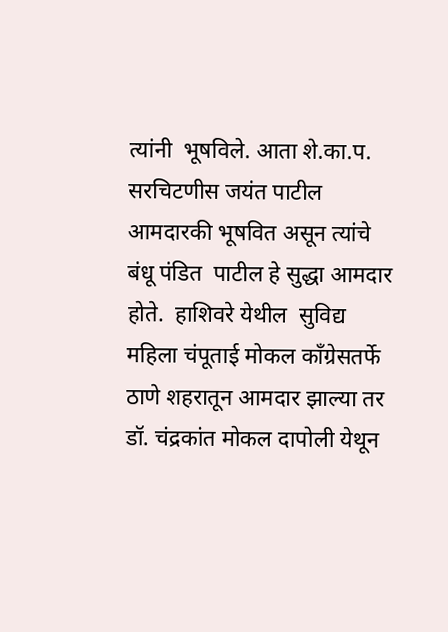त्यांनी  भूषविले. आता शे.का.प.  सरचिटणीस जयंत पाटील आमदारकी भूषवित असून त्यांचे बंधू पंडित  पाटील हे सुद्धा आमदार होते.  हाशिवरे येथील  सुविद्य महिला चंपूताई मोकल काँग्रेसतर्फे  ठाणे शहरातून आमदार झाल्या तर डॉ. चंद्रकांत मोकल दापोली येथून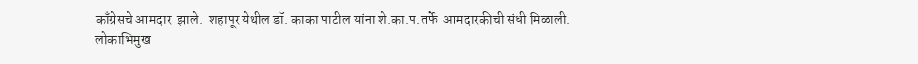काँग्रेसचे आमदार  झाले.  शहापूर येथील डॉ. काका पाटील यांना शे.का.प.तर्फे  आमदारकीची संधी मिळाली.
लोकाभिमुख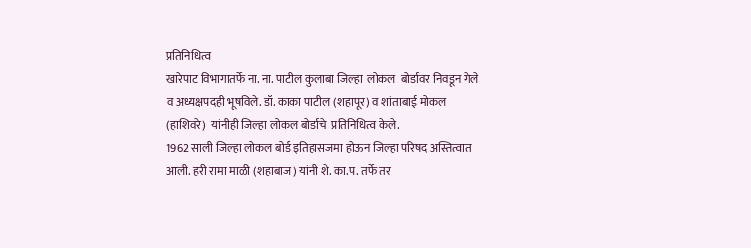प्रतिनिधित्व
खारेपाट विभागातर्फे ना. ना. पाटील कुलाबा जिल्हा  लोकल  बोर्डावर निवडून गेले व अध्यक्षपदही भूषविले. डॉ. काका पाटील (शहापूर) व शांताबाई मोकल (हाशिवरे)  यांनीही जिल्हा लोकल बोर्डाचे  प्रतिनिधित्व केले.
1962 साली जिल्हा लोकल बोर्ड इतिहासजमा होऊन जिल्हा परिषद अस्तित्वात  आली. हरी रामा माळी (शहाबाज) यांनी शे. का.प. तर्फे तर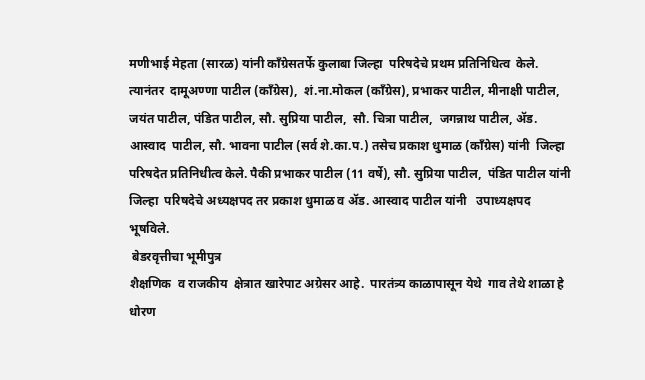मणीभाई मेहता (सारळ) यांनी काँग्रेसतर्फे कुलाबा जिल्हा  परिषदेचे प्रथम प्रतिनिधित्व  केले.  त्यानंतर  दामूअण्णा पाटील (काँग्रेस),  शं.ना.मोकल (काँग्रेस), प्रभाकर पाटील, मीनाक्षी पाटील, जयंत पाटील, पंडित पाटील, सौ. सुप्रिया पाटील,  सौ. चित्रा पाटील,  जगन्नाथ पाटील, अ‍ॅड. आस्वाद  पाटील, सौ. भावना पाटील (सर्व शे.का.प.) तसेच प्रकाश धुमाळ (काँग्रेस) यांनी  जिल्हा  परिषदेत प्रतिनिधीत्व केले. पैकी प्रभाकर पाटील (11 वर्षे), सौ. सुप्रिया पाटील,  पंडित पाटील यांनी  जिल्हा  परिषदेचे अध्यक्षपद तर प्रकाश धुमाळ व अ‍ॅड. आस्वाद पाटील यांनी   उपाध्यक्षपद भूषविले.
 बेडरवृत्तीचा भूमीपुत्र
शैक्षणिक  व राजकीय  क्षेत्रात खारेपाट अग्रेसर आहे.  पारतंत्र्य काळापासून येथे  गाव तेथे शाळा हे धोरण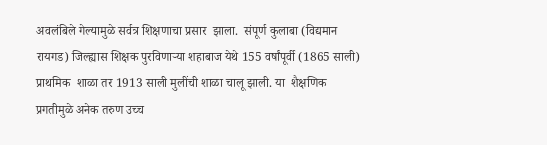अवलंबिले गेल्यामुळे सर्वत्र शिक्षणाचा प्रसार  झाला.  संपूर्ण कुलाबा (विद्यमान रायगड) जिल्ह्यास शिक्षक पुरविणार्‍या शहाबाज येथे 155 वर्षांपूर्वी (1865 साली) प्राथमिक  शाळा तर 1913 साली मुलींची शाळा चालू झाली. या  शैक्षणिक  प्रगतीमुळे अनेक तरुण उच्च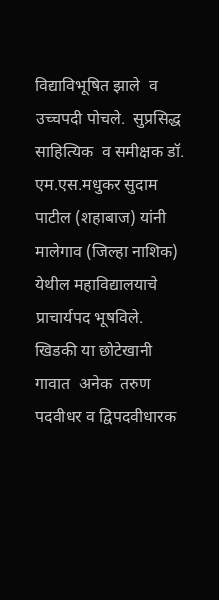विद्याविभूषित झाले  व उच्चपदी पोचले.  सुप्रसिद्ध साहित्यिक  व समीक्षक डॉ. एम.एस.मधुकर सुदाम पाटील (शहाबाज) यांनी  मालेगाव (जिल्हा नाशिक) येथील महाविद्यालयाचे प्राचार्यपद भूषविले. खिडकी या छोटेखानी गावात  अनेक  तरुण पदवीधर व द्विपदवीधारक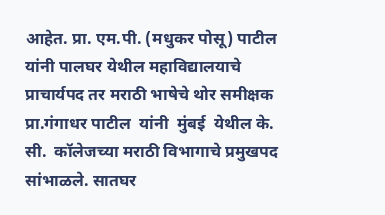आहेत. प्रा. एम.पी. (मधुकर पोसू) पाटील  यांनी पालघर येथील महाविद्यालयाचे प्राचार्यपद तर मराठी भाषेचे थोर समीक्षक प्रा.गंगाधर पाटील  यांनी  मुंबई  येथील के. सी.  कॉलेजच्या मराठी विभागाचे प्रमुखपद सांभाळले. सातघर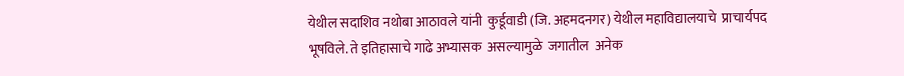येथील सदाशिव नथोबा आठावले यांनी  कुर्डूवाडी (जि. अहमदनगर) येथील महाविद्यालयाचे  प्राचार्यपद भूषविले. ते इतिहासाचे गाढे अभ्यासक  असल्यामुळे  जगातील  अनेक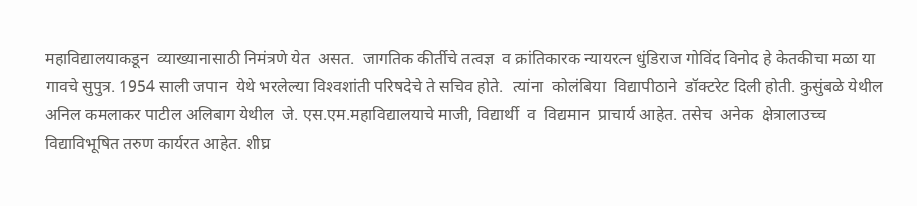महाविद्यालयाकडून  व्याख्यानासाठी निमंत्रणे येत  असत.  जागतिक कीर्तीचे तत्वज्ञ  व क्रांतिकारक न्यायरत्न धुंडिराज गोविंद विनोद हे केतकीचा मळा या गावचे सुपुत्र. 1954 साली जपान  येथे भरलेल्या विश्‍वशांती परिषदेचे ते सचिव होते.  त्यांना  कोलंबिया  विद्यापीठाने  डॉक्टरेट दिली होती. कुसुंबळे येथील अनिल कमलाकर पाटील अलिबाग येथील  जे. एस.एम.महाविद्यालयाचे माजी, विद्यार्थी  व  विद्यमान  प्राचार्य आहेत. तसेच  अनेक  क्षेत्रालाउच्च विद्याविभूषित तरुण कार्यरत आहेत. शीघ्र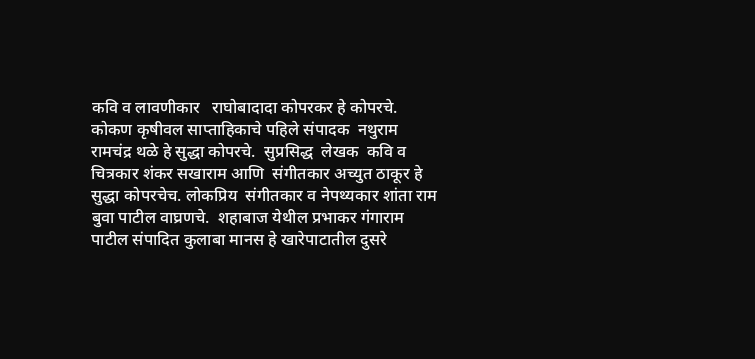कवि व लावणीकार   राघोबादादा कोपरकर हे कोपरचे. कोकण कृषीवल साप्ताहिकाचे पहिले संपादक  नथुराम रामचंद्र थळे हे सुद्धा कोपरचे.  सुप्रसिद्ध  लेखक  कवि व चित्रकार शंकर सखाराम आणि  संगीतकार अच्युत ठाकूर हे सुद्धा कोपरचेच. लोकप्रिय  संगीतकार व नेपथ्यकार शांता राम बुवा पाटील वाघ्रणचे.  शहाबाज येथील प्रभाकर गंगाराम पाटील संपादित कुलाबा मानस हे खारेपाटातील दुसरे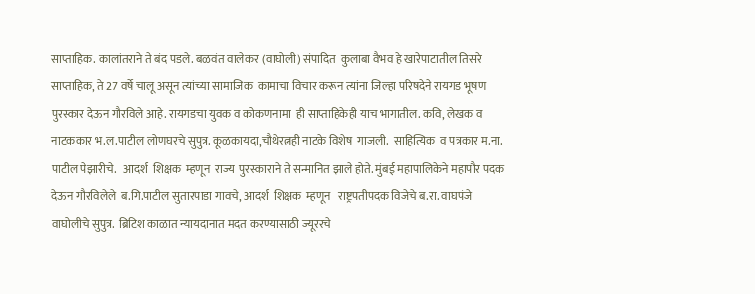साप्ताहिक. कालांतराने ते बंद पडले. बळवंत वालेकर (वाघोली) संपादित  कुलाबा वैभव हे खारेपाटातील तिसरे साप्ताहिक, ते 27 वर्षे चालू असून त्यांच्या सामाजिक  कामाचा विचार करून त्यांना जिल्हा परिषदेने रायगड भूषण पुरस्कार देऊन गौरविले आहे. रायगडचा युवक व कोकणनामा  ही साप्ताहिकेही याच भागातील. कवि, लेखक व नाटककार भ.ल.पाटील लोणघरचे सुपुत्र. कूळकायदा,चौथेरत्नही नाटके विशेष  गाजली.  साहित्यिक  व पत्रकार म.ना. पाटील पेझारीचे.   आदर्श  शिक्षक  म्हणून  राज्य  पुरस्काराने ते सन्मानित झाले होते. मुंबई महापालिकेने महापौर पदक देऊन गौरविलेले  ब.गि.पाटील सुतारपाडा गावचे, आदर्श  शिक्षक  म्हणून   राष्ट्रपतीपदक विजेचे ब.रा. वाघपंजे वाघोलीचे सुपुत्र.  ब्रिटिश काळात न्यायदानात मदत करण्यासाठी ज्यूररचे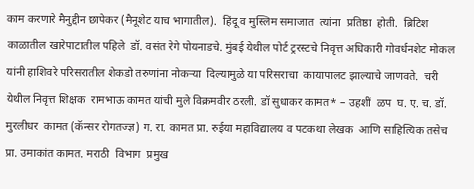काम करणारे मैनुद्दीन छापेकर (मैनूशेट याच भागातील).  हिंदू व मुस्लिम समाजात  त्यांना  प्रतिष्ठा  होती.  ब्रिटिश  काळातील खारेपाटातील पहिले  डॉ. वसंत रेगे पोयनाडचे. मुंबई येथील पोर्ट ट्ररस्टचे निवृत्त अधिकारी गोवर्धनशेट मोकल यांनी हाशिवरे परिसरातील शेकडो तरुणांना नोकर्‍या  दिल्यामुळे या परिसराचा  कायापालट झाल्याचे जाणवते.  चरी येथील निवृत्त शिक्षक  रामभाऊ कामत यांची मुले विक्रमवीर ठरली. डॉ सुधाकर कामत* – उहशीं  ळप  घ. ए. च. डॉ. मुरलीधर  कामत (कॅन्सर रोगतज्ज्ञ) ग. रा. कामत प्रा. रुईया महाविद्यालय व पटकथा लेखक  आणि साहित्यिक तसेच  प्रा. उमाकांत कामत. मराठी  विभाग  प्रमुख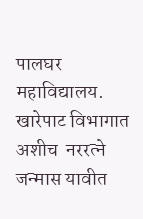पालघर  महाविद्यालय.  खारेपाट विभागात अशीच  नररत्ने जन्मास यावीत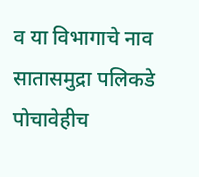व या विभागाचे नाव सातासमुद्रा पलिकडे पोचावेहीच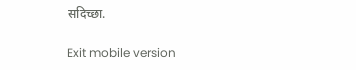सदिच्छा.

Exit mobile version